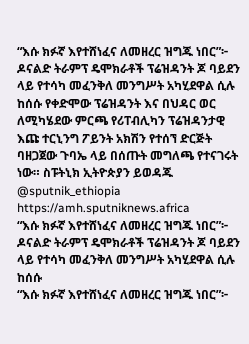“እሱ ክፉኛ እየተሸነፈና ለመዘረር ዝግጁ ነበር”፦ ዶናልድ ትራምፕ ዴሞክራቶች ፕሬዝዳንት ጆ ባይደን ላይ የተሳካ መፈንቅለ መንግሥት አካሂደዋል ሲሉ ከሰሱ የቀድሞው ፕሬዝዳንት እና በህዳር ወር ለሚካሄደው ምርጫ የሪፐብሊካን ፕሬዝዳንታዊ እጩ ተርኒንግ ፖይንት አክሽን የተሰኘ ድርጅት ባዘጋጀው ጉባኤ ላይ በሰጡት መግለጫ የተናገሩት ነው። ስፑትኒክ ኢትዮጵያን ይወዳጁ @sputnik_ethiopia
https://amh.sputniknews.africa
“እሱ ክፉኛ እየተሸነፈና ለመዘረር ዝግጁ ነበር”፦ ዶናልድ ትራምፕ ዴሞክራቶች ፕሬዝዳንት ጆ ባይደን ላይ የተሳካ መፈንቅለ መንግሥት አካሂደዋል ሲሉ ከሰሱ
“እሱ ክፉኛ እየተሸነፈና ለመዘረር ዝግጁ ነበር”፦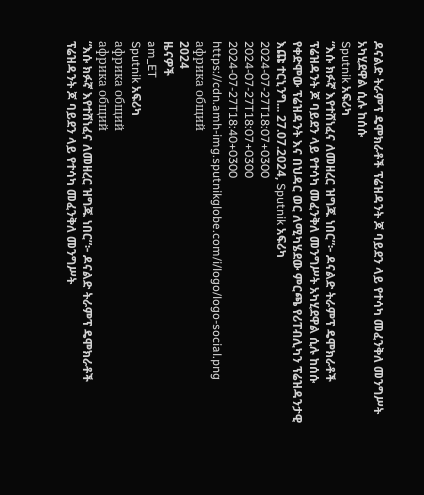ዶናልድ ትራምፕ ዴሞክራቶች ፕሬዝዳንት ጆ ባይደን ላይ የተሳካ መፈንቅለ መንግሥት አካሂደዋል ሲሉ ከሰሱ
Sputnik አፍሪካ
“እሱ ክፉኛ እየተሸነፈና ለመዘረር ዝግጁ ነበር”፦ ዶናልድ ትራምፕ ዴሞክራቶች ፕሬዝዳንት ጆ ባይደን ላይ የተሳካ መፈንቅለ መንግሥት አካሂደዋል ሲሉ ከሰሱ የቀድሞው ፕሬዝዳንት እና በህዳር ወር ለሚካሄደው ምርጫ የሪፐብሊካን ፕሬዝዳንታዊ እጩ ተርኒንግ... 27.07.2024, Sputnik አፍሪካ
2024-07-27T18:07+0300
2024-07-27T18:07+0300
2024-07-27T18:40+0300
https://cdn.amh-img.sputnikglobe.com/i/logo/logo-social.png
африка общий
2024
ዜናዎች
am_ET
Sputnik አፍሪካ
африка общий
африка общий
“እሱ ክፉኛ እየተሸነፈና ለመዘረር ዝግጁ ነበር”፦ ዶናልድ ትራምፕ ዴሞክራቶች ፕሬዝዳንት ጆ ባይደን ላይ የተሳካ መፈንቅለ መንግሥት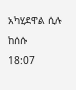አካሂደዋል ሲሉ ከሰሱ
18:07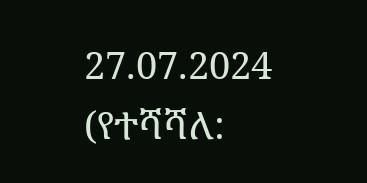27.07.2024 (የተሻሻለ: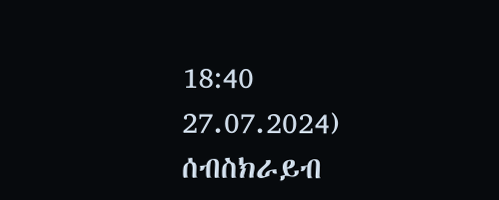18:40 27.07.2024)
ሰብስክራይብ